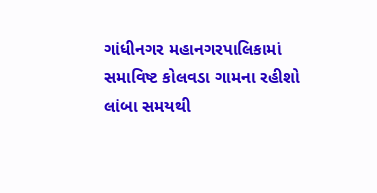ગાંધીનગર મહાનગરપાલિકામાં સમાવિષ્ટ કોલવડા ગામના રહીશો લાંબા સમયથી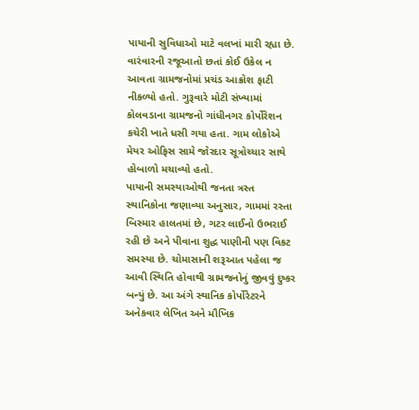પાયાની સુવિધાઓ માટે વલખાં મારી રહ્યા છે. વારંવારની રજૂઆતો છતાં કોઈ ઉકેલ ન આવતા ગ્રામજનોમાં પ્રચંડ આક્રોશ ફાટી નીકળ્યો હતો. ગુરૂવારે મોટી સંખ્યામાં કોલવડાના ગ્રામજનો ગાંધીનગર કોર્પોરેશન કચેરી ખાતે ધસી ગયા હતા. ગામ લોકોએ મેયર ઓફિસ સામે જોરદાર સૂત્રોચ્ચાર સાથે હોબાળો મચાવ્યો હતો.
પાયાની સમસ્યાઓથી જનતા ત્રસ્ત
સ્થાનિકોના જણાવ્યા અનુસાર, ગામમાં રસ્તા બિસ્માર હાલતમાં છે, ગટર લાઈનો ઉભરાઈ રહી છે અને પીવાના શુદ્ધ પાણીની પણ વિકટ સમસ્યા છે. ચોમાસાની શરૂઆત પહેલા જ આવી સ્થિતિ હોવાથી ગ્રામજનોનું જીવવું દુષ્કર બન્યું છે. આ અંગે સ્થાનિક કોર્પોરેટરને અનેકવાર લેખિત અને મૌખિક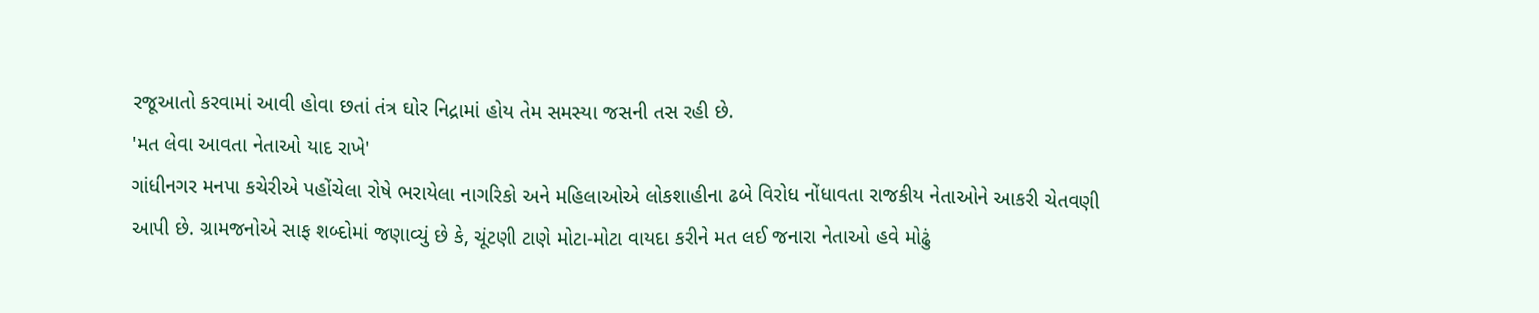રજૂઆતો કરવામાં આવી હોવા છતાં તંત્ર ઘોર નિદ્રામાં હોય તેમ સમસ્યા જસની તસ રહી છે.
'મત લેવા આવતા નેતાઓ યાદ રાખે'
ગાંધીનગર મનપા કચેરીએ પહોંચેલા રોષે ભરાયેલા નાગરિકો અને મહિલાઓએ લોકશાહીના ઢબે વિરોધ નોંધાવતા રાજકીય નેતાઓને આકરી ચેતવણી આપી છે. ગ્રામજનોએ સાફ શબ્દોમાં જણાવ્યું છે કે, ચૂંટણી ટાણે મોટા-મોટા વાયદા કરીને મત લઈ જનારા નેતાઓ હવે મોઢું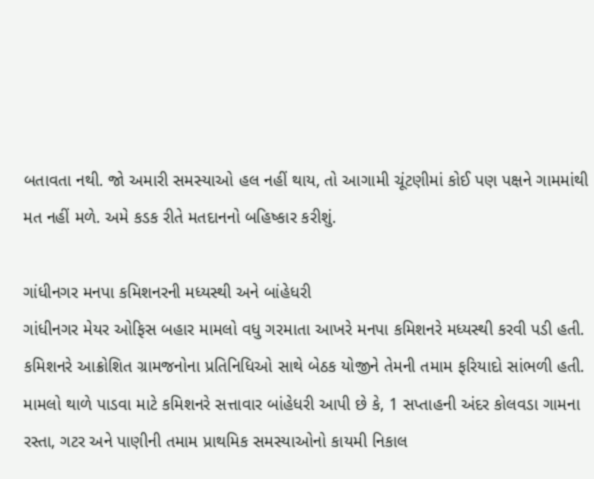બતાવતા નથી. જો અમારી સમસ્યાઓ હલ નહીં થાય, તો આગામી ચૂંટણીમાં કોઈ પણ પક્ષને ગામમાંથી મત નહીં મળે. અમે કડક રીતે મતદાનનો બહિષ્કાર કરીશું.

ગાંધીનગર મનપા કમિશનરની મધ્યસ્થી અને બાંહેધરી
ગાંધીનગર મેયર ઓફિસ બહાર મામલો વધુ ગરમાતા આખરે મનપા કમિશનરે મધ્યસ્થી કરવી પડી હતી. કમિશનરે આક્રોશિત ગ્રામજનોના પ્રતિનિધિઓ સાથે બેઠક યોજીને તેમની તમામ ફરિયાદો સાંભળી હતી. મામલો થાળે પાડવા માટે કમિશનરે સત્તાવાર બાંહેધરી આપી છે કે, 1 સપ્તાહની અંદર કોલવડા ગામના રસ્તા, ગટર અને પાણીની તમામ પ્રાથમિક સમસ્યાઓનો કાયમી નિકાલ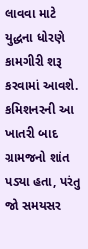લાવવા માટે યુદ્ધના ધોરણે કામગીરી શરૂ કરવામાં આવશે. કમિશનરની આ ખાતરી બાદ ગ્રામજનો શાંત પડ્યા હતા, પરંતુ જો સમયસર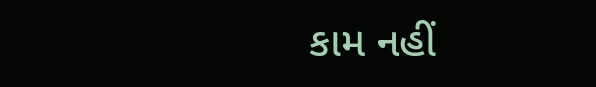કામ નહીં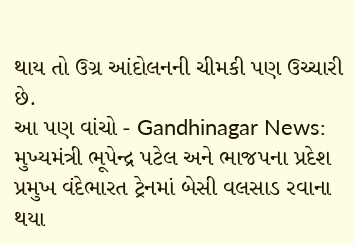થાય તો ઉગ્ર આંદોલનની ચીમકી પણ ઉચ્ચારી છે.
આ પણ વાંચો - Gandhinagar News: મુખ્યમંત્રી ભૂપેન્દ્ર પટેલ અને ભાજપના પ્રદેશ પ્રમુખ વંદેભારત ટ્રેનમાં બેસી વલસાડ રવાના થયા